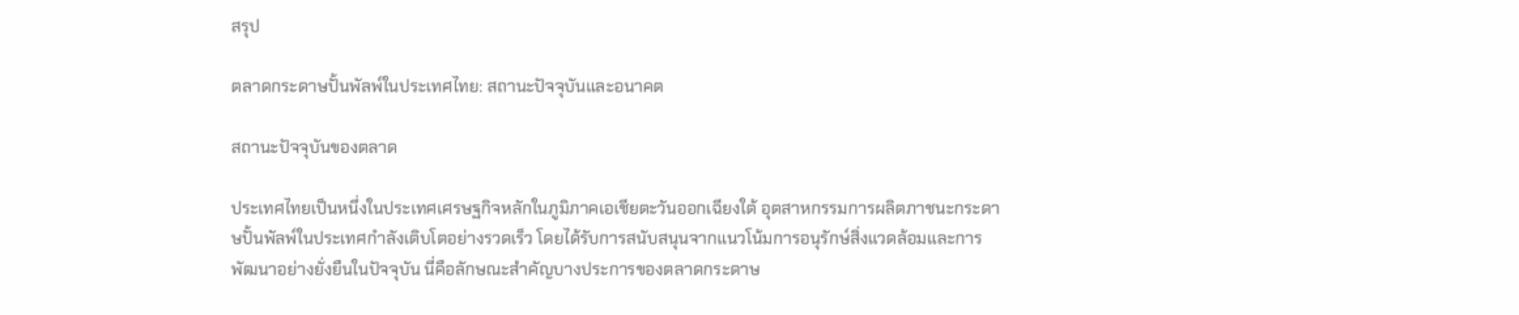สรุป

ตลาดกระดาษปั้นพัลพ์ในประเทศไทย: สถานะปัจจุบันและอนาคต

สถานะปัจจุบันของตลาด

ประเทศไทยเป็นหนึ่งในประเทศเศรษฐกิจหลักในภูมิภาคเอเชียตะวันออกเฉียงใต้ อุตสาหกรรมการผลิตภาชนะกระดาษปั้นพัลพ์ในประเทศกำลังเติบโตอย่างรวดเร็ว โดยได้รับการสนับสนุนจากแนวโน้มการอนุรักษ์สิ่งแวดล้อมและการพัฒนาอย่างยั่งยืนในปัจจุบัน นี่คือลักษณะสำคัญบางประการของตลาดกระดาษ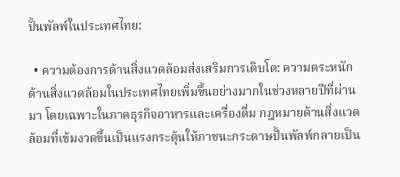ปั้นพัลพ์ในประเทศไทย:

  • ความต้องการด้านสิ่งแวดล้อมส่งเสริมการเติบโต: ความตระหนักด้านสิ่งแวดล้อมในประเทศไทยเพิ่มขึ้นอย่างมากในช่วงหลายปีที่ผ่านมา โดยเฉพาะในภาคธุรกิจอาหารและเครื่องดื่ม กฎหมายด้านสิ่งแวดล้อมที่เข้มงวดขึ้นเป็นแรงกระตุ้นให้ภาชนะกระดาษปั้นพัลพ์กลายเป็น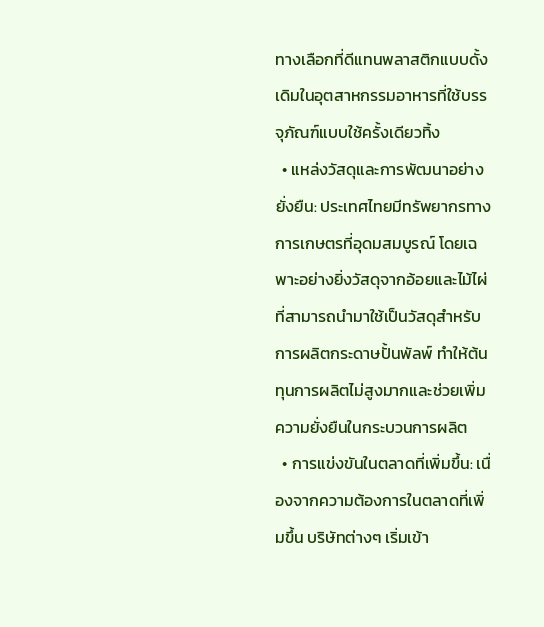ทางเลือกที่ดีแทนพลาสติกแบบดั้งเดิมในอุตสาหกรรมอาหารที่ใช้บรรจุภัณฑ์แบบใช้ครั้งเดียวทิ้ง
  • แหล่งวัสดุและการพัฒนาอย่างยั่งยืน: ประเทศไทยมีทรัพยากรทางการเกษตรที่อุดมสมบูรณ์ โดยเฉพาะอย่างยิ่งวัสดุจากอ้อยและไม้ไผ่ที่สามารถนำมาใช้เป็นวัสดุสำหรับการผลิตกระดาษปั้นพัลพ์ ทำให้ต้นทุนการผลิตไม่สูงมากและช่วยเพิ่มความยั่งยืนในกระบวนการผลิต
  • การแข่งขันในตลาดที่เพิ่มขึ้น: เนื่องจากความต้องการในตลาดที่เพิ่มขึ้น บริษัทต่างๆ เริ่มเข้า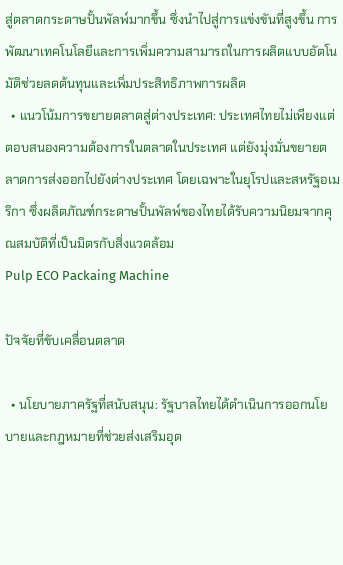สู่ตลาดกระดาษปั้นพัลพ์มากขึ้น ซึ่งนำไปสู่การแข่งขันที่สูงขึ้น การพัฒนาเทคโนโลยีและการเพิ่มความสามารถในการผลิตแบบอัตโนมัติช่วยลดต้นทุนและเพิ่มประสิทธิภาพการผลิต
  • แนวโน้มการขยายตลาดสู่ต่างประเทศ: ประเทศไทยไม่เพียงแต่ตอบสนองความต้องการในตลาดในประเทศ แต่ยังมุ่งมั่นขยายตลาดการส่งออกไปยังต่างประเทศ โดยเฉพาะในยุโรปและสหรัฐอเมริกา ซึ่งผลิตภัณฑ์กระดาษปั้นพัลพ์ของไทยได้รับความนิยมจากคุณสมบัติที่เป็นมิตรกับสิ่งแวดล้อม
Pulp ECO Packaing Machine

ปัจจัยที่ขับเคลื่อนตลาด

  • นโยบายภาครัฐที่สนับสนุน: รัฐบาลไทยได้ดำเนินการออกนโยบายและกฎหมายที่ช่วยส่งเสริมอุต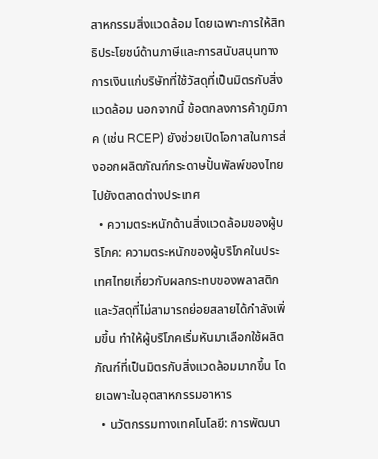สาหกรรมสิ่งแวดล้อม โดยเฉพาะการให้สิทธิประโยชน์ด้านภาษีและการสนับสนุนทางการเงินแก่บริษัทที่ใช้วัสดุที่เป็นมิตรกับสิ่งแวดล้อม นอกจากนี้ ข้อตกลงการค้าภูมิภาค (เช่น RCEP) ยังช่วยเปิดโอกาสในการส่งออกผลิตภัณฑ์กระดาษปั้นพัลพ์ของไทยไปยังตลาดต่างประเทศ
  • ความตระหนักด้านสิ่งแวดล้อมของผู้บริโภค: ความตระหนักของผู้บริโภคในประเทศไทยเกี่ยวกับผลกระทบของพลาสติกและวัสดุที่ไม่สามารถย่อยสลายได้กำลังเพิ่มขึ้น ทำให้ผู้บริโภคเริ่มหันมาเลือกใช้ผลิตภัณฑ์ที่เป็นมิตรกับสิ่งแวดล้อมมากขึ้น โดยเฉพาะในอุตสาหกรรมอาหาร
  • นวัตกรรมทางเทคโนโลยี: การพัฒนา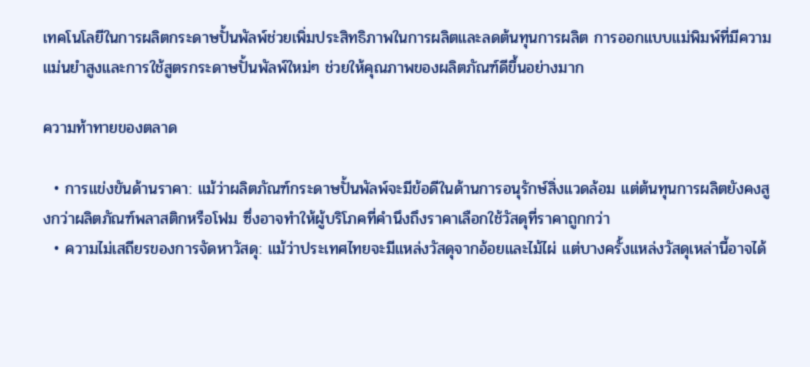เทคโนโลยีในการผลิตกระดาษปั้นพัลพ์ช่วยเพิ่มประสิทธิภาพในการผลิตและลดต้นทุนการผลิต การออกแบบแม่พิมพ์ที่มีความแม่นยำสูงและการใช้สูตรกระดาษปั้นพัลพ์ใหม่ๆ ช่วยให้คุณภาพของผลิตภัณฑ์ดีขึ้นอย่างมาก

ความท้าทายของตลาด

  • การแข่งขันด้านราคา: แม้ว่าผลิตภัณฑ์กระดาษปั้นพัลพ์จะมีข้อดีในด้านการอนุรักษ์สิ่งแวดล้อม แต่ต้นทุนการผลิตยังคงสูงกว่าผลิตภัณฑ์พลาสติกหรือโฟม ซึ่งอาจทำให้ผู้บริโภคที่คำนึงถึงราคาเลือกใช้วัสดุที่ราคาถูกกว่า
  • ความไม่เสถียรของการจัดหาวัสดุ: แม้ว่าประเทศไทยจะมีแหล่งวัสดุจากอ้อยและไม้ไผ่ แต่บางครั้งแหล่งวัสดุเหล่านี้อาจได้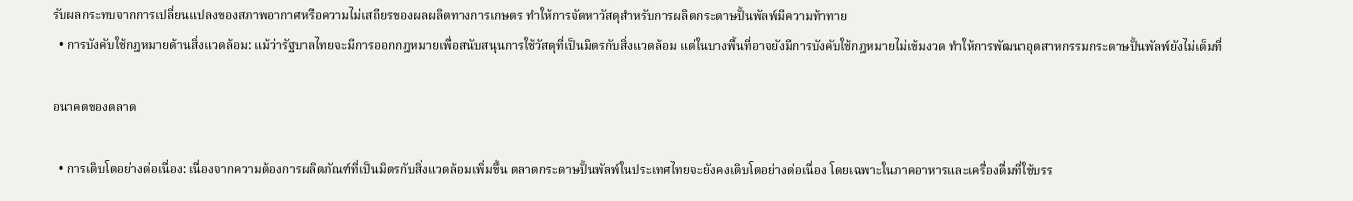รับผลกระทบจากการเปลี่ยนแปลงของสภาพอากาศหรือความไม่เสถียรของผลผลิตทางการเกษตร ทำให้การจัดหาวัสดุสำหรับการผลิตกระดาษปั้นพัลพ์มีความท้าทาย
  • การบังคับใช้กฎหมายด้านสิ่งแวดล้อม: แม้ว่ารัฐบาลไทยจะมีการออกกฎหมายเพื่อสนับสนุนการใช้วัสดุที่เป็นมิตรกับสิ่งแวดล้อม แต่ในบางพื้นที่อาจยังมีการบังคับใช้กฎหมายไม่เข้มงวด ทำให้การพัฒนาอุตสาหกรรมกระดาษปั้นพัลพ์ยังไม่เต็มที่

อนาคตของตลาด

  • การเติบโตอย่างต่อเนื่อง: เนื่องจากความต้องการผลิตภัณฑ์ที่เป็นมิตรกับสิ่งแวดล้อมเพิ่มขึ้น ตลาดกระดาษปั้นพัลพ์ในประเทศไทยจะยังคงเติบโตอย่างต่อเนื่อง โดยเฉพาะในภาคอาหารและเครื่องดื่มที่ใช้บรร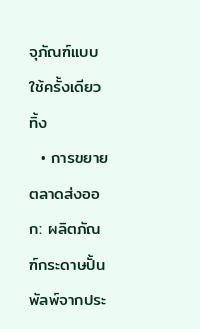จุภัณฑ์แบบใช้ครั้งเดียวทิ้ง
  • การขยายตลาดส่งออก: ผลิตภัณฑ์กระดาษปั้นพัลพ์จากประ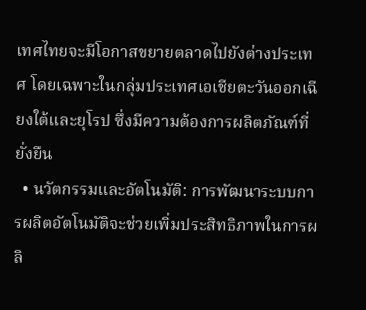เทศไทยจะมีโอกาสขยายตลาดไปยังต่างประเทศ โดยเฉพาะในกลุ่มประเทศเอเชียตะวันออกเฉียงใต้และยุโรป ซึ่งมีความต้องการผลิตภัณฑ์ที่ยั่งยืน
  • นวัตกรรมและอัตโนมัติ: การพัฒนาระบบการผลิตอัตโนมัติจะช่วยเพิ่มประสิทธิภาพในการผลิ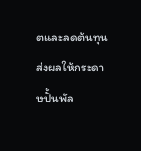ตและลดต้นทุน ส่งผลให้กระดาษปั้นพัล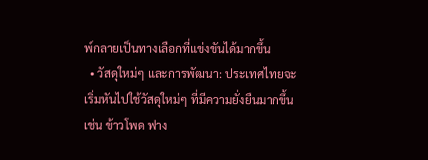พ์กลายเป็นทางเลือกที่แข่งขันได้มากขึ้น
  • วัสดุใหม่ๆ และการพัฒนา: ประเทศไทยจะเริ่มหันไปใช้วัสดุใหม่ๆ ที่มีความยั่งยืนมากขึ้น เช่น ข้าวโพด ฟาง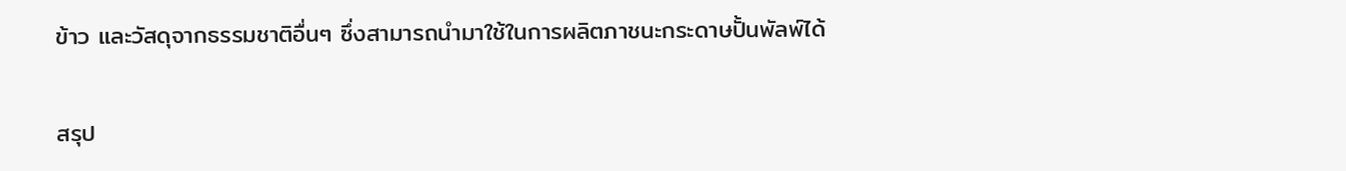ข้าว และวัสดุจากธรรมชาติอื่นๆ ซึ่งสามารถนำมาใช้ในการผลิตภาชนะกระดาษปั้นพัลพ์ได้

สรุป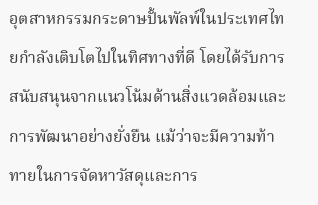อุตสาหกรรมกระดาษปั้นพัลพ์ในประเทศไทยกำลังเติบโตไปในทิศทางที่ดี โดยได้รับการสนับสนุนจากแนวโน้มด้านสิ่งแวดล้อมและการพัฒนาอย่างยั่งยืน แม้ว่าจะมีความท้าทายในการจัดหาวัสดุและการ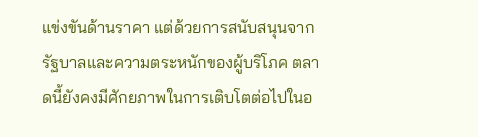แข่งขันด้านราคา แต่ด้วยการสนับสนุนจากรัฐบาลและความตระหนักของผู้บริโภค ตลาดนี้ยังคงมีศักยภาพในการเติบโตต่อไปในอ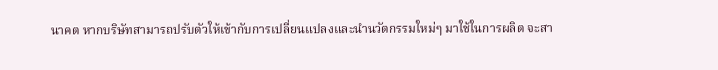นาคต หากบริษัทสามารถปรับตัวให้เข้ากับการเปลี่ยนแปลงและนำนวัตกรรมใหม่ๆ มาใช้ในการผลิต จะสา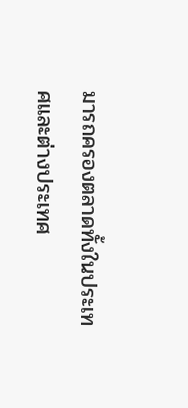มารถครองตลาดทั้งในประเทศและต่างประเทศ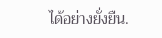ได้อย่างยั่งยืน.